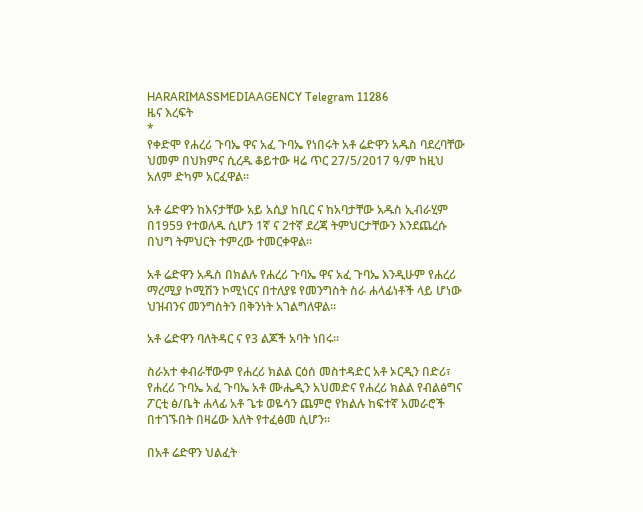HARARIMASSMEDIAAGENCY Telegram 11286
ዜና እረፍት
*
የቀድሞ የሐረሪ ጉባኤ ዋና አፈ ጉባኤ የነበሩት አቶ ሬድዋን አዱስ ባደረባቸው ህመም በህክምና ሲረዱ ቆይተው ዛሬ ጥር 27/5/2017 ዓ/ም ከዚህ አለም ድካም አርፈዋል።

አቶ ሬድዋን ከእናታቸው አይ አሲያ ከቢር ና ከአባታቸው አዱስ ኢብራሂም በ1959 የተወለዱ ሲሆን 1ኛ ና 2ተኛ ደረጃ ትምህርታቸውን እንደጨረሱ በህግ ትምህርት ተምረው ተመርቀዋል።

አቶ ሬድዋን አዱስ በክልሉ የሐረሪ ጉባኤ ዋና አፈ ጉባኤ እንዲሁም የሐረሪ ማረሚያ ኮሚሽን ኮሚነርና በተለያዩ የመንግስት ስራ ሐላፊነቶች ላይ ሆነው ህዝብንና መንግስትን በቅንነት አገልግለዋል።

አቶ ሬድዋን ባለትዳር ና የ3 ልጆች አባት ነበሩ።

ስራአተ ቀብራቸውም የሐረሪ ክልል ርዕሰ መስተዳድር አቶ ኦርዲን በድሪ፣ የሐረሪ ጉባኤ አፈ ጉባኤ አቶ ሙሔዲን አህመድና የሐረሪ ክልል የብልፅግና ፖርቲ ፅ/ቤት ሐላፊ አቶ ጌቱ ወዬሳን ጨምሮ የክልሉ ከፍተኛ አመራሮች በተገኙበት በዛሬው እለት የተፈፅመ ሲሆን።

በአቶ ሬድዋን ህልፈት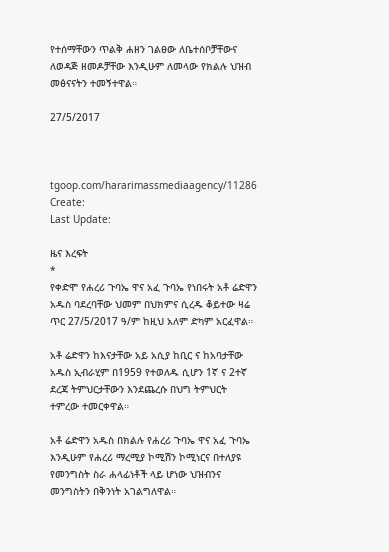የተሰማቸውን ጥልቅ ሐዘን ገልፀው ለቤተሰቦቻቸውና ለወዳጅ ዘመዶቻቸው እንዲሁም ለመላው የክልሉ ህዝብ መፅናናትን ተመኝተዋል።

27/5/2017



tgoop.com/hararimassmediaagency/11286
Create:
Last Update:

ዜና እረፍት
*
የቀድሞ የሐረሪ ጉባኤ ዋና አፈ ጉባኤ የነበሩት አቶ ሬድዋን አዱስ ባደረባቸው ህመም በህክምና ሲረዱ ቆይተው ዛሬ ጥር 27/5/2017 ዓ/ም ከዚህ አለም ድካም አርፈዋል።

አቶ ሬድዋን ከእናታቸው አይ አሲያ ከቢር ና ከአባታቸው አዱስ ኢብራሂም በ1959 የተወለዱ ሲሆን 1ኛ ና 2ተኛ ደረጃ ትምህርታቸውን እንደጨረሱ በህግ ትምህርት ተምረው ተመርቀዋል።

አቶ ሬድዋን አዱስ በክልሉ የሐረሪ ጉባኤ ዋና አፈ ጉባኤ እንዲሁም የሐረሪ ማረሚያ ኮሚሽን ኮሚነርና በተለያዩ የመንግስት ስራ ሐላፊነቶች ላይ ሆነው ህዝብንና መንግስትን በቅንነት አገልግለዋል።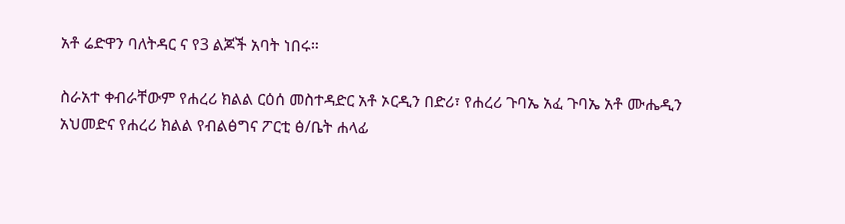አቶ ሬድዋን ባለትዳር ና የ3 ልጆች አባት ነበሩ።

ስራአተ ቀብራቸውም የሐረሪ ክልል ርዕሰ መስተዳድር አቶ ኦርዲን በድሪ፣ የሐረሪ ጉባኤ አፈ ጉባኤ አቶ ሙሔዲን አህመድና የሐረሪ ክልል የብልፅግና ፖርቲ ፅ/ቤት ሐላፊ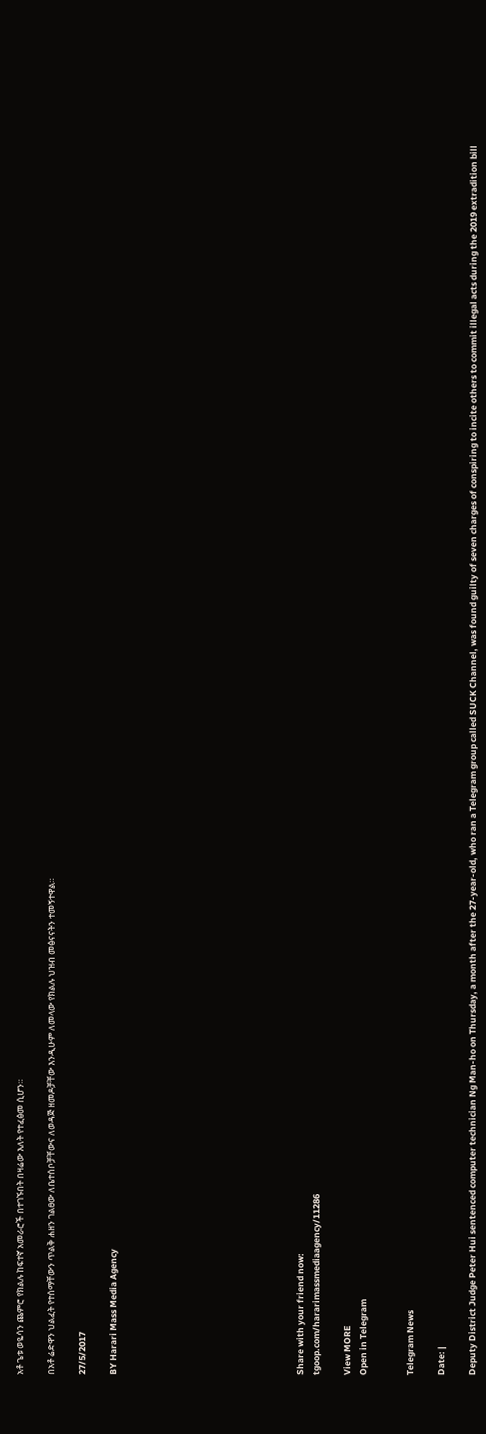አቶ ጌቱ ወዬሳን ጨምሮ የክልሉ ከፍተኛ አመራሮች በተገኙበት በዛሬው እለት የተፈፅመ ሲሆን።

በአቶ ሬድዋን ህልፈት የተሰማቸውን ጥልቅ ሐዘን ገልፀው ለቤተሰቦቻቸውና ለወዳጅ ዘመዶቻቸው እንዲሁም ለመላው የክልሉ ህዝብ መፅናናትን ተመኝተዋል።

27/5/2017

BY Harari Mass Media Agency











Share with your friend now:
tgoop.com/hararimassmediaagency/11286

View MORE
Open in Telegram


Telegram News

Date: |

Deputy District Judge Peter Hui sentenced computer technician Ng Man-ho on Thursday, a month after the 27-year-old, who ran a Telegram group called SUCK Channel, was found guilty of seven charges of conspiring to incite others to commit illegal acts during the 2019 extradition bill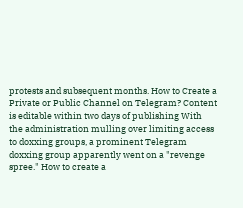protests and subsequent months. How to Create a Private or Public Channel on Telegram? Content is editable within two days of publishing With the administration mulling over limiting access to doxxing groups, a prominent Telegram doxxing group apparently went on a "revenge spree." How to create a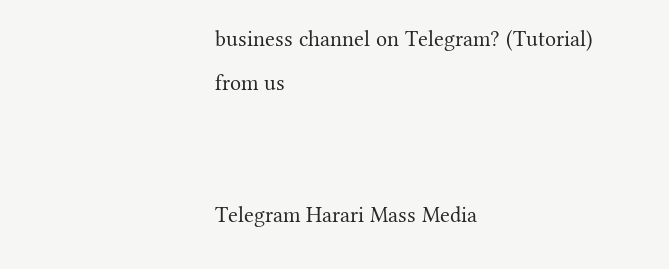business channel on Telegram? (Tutorial)
from us


Telegram Harari Mass Media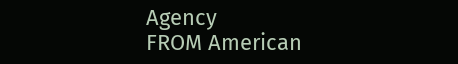Agency
FROM American